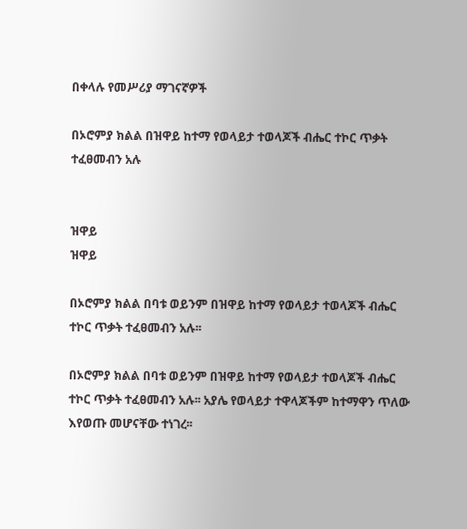በቀላሉ የመሥሪያ ማገናኛዎች

በኦሮምያ ክልል በዝዋይ ከተማ የወላይታ ተወላጆች ብሔር ተኮር ጥቃት ተፈፀመብን አሉ


ዝዋይ
ዝዋይ

በኦሮምያ ክልል በባቱ ወይንም በዝዋይ ከተማ የወላይታ ተወላጆች ብሔር ተኮር ጥቃት ተፈፀመብን አሉ፡፡

በኦሮምያ ክልል በባቱ ወይንም በዝዋይ ከተማ የወላይታ ተወላጆች ብሔር ተኮር ጥቃት ተፈፀመብን አሉ፡፡ አያሌ የወላይታ ተዋላጆችም ከተማዋን ጥለው እየወጡ መሆናቸው ተነገረ፡፡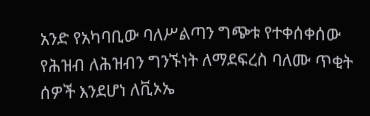አንድ የአካባቢው ባለሥልጣን ግጭቱ የተቀሰቀሰው የሕዝብ ለሕዝብን ግንኙነት ለማደፍረስ ባለሙ ጥቂት ሰዎች እንደሆነ ለቪኦኤ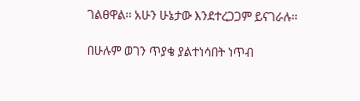ገልፀዋል፡፡ አሁን ሁኔታው እንደተረጋጋም ይናገራሉ፡፡

በሁሉም ወገን ጥያቄ ያልተነሳበት ነጥብ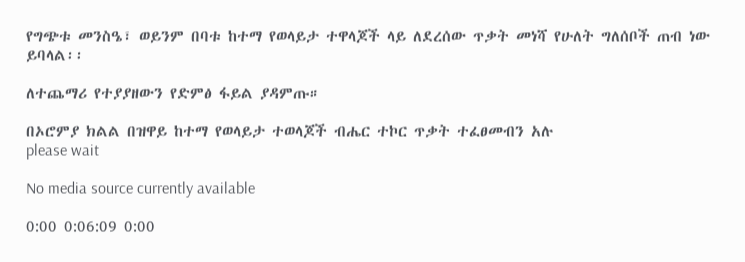የግጭቱ መንስዔ፣ ወይንም በባቱ ከተማ የወላይታ ተዋላጆች ላይ ለደረሰው ጥቃት መነሻ የሁለት ግለሰቦች ጠብ ነው ይባላል፡፡

ለተጨማሪ የተያያዘውን የድምፅ ፋይል ያዳምጡ።

በኦሮምያ ክልል በዝዋይ ከተማ የወላይታ ተወላጆች ብሔር ተኮር ጥቃት ተፈፀመብን አሉ
please wait

No media source currently available

0:00 0:06:09 0:00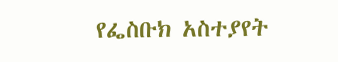የፌስቡክ አስተያየት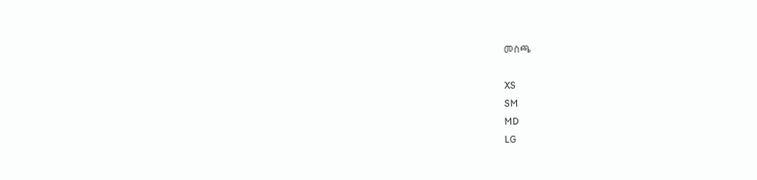መስጫ

XS
SM
MD
LG